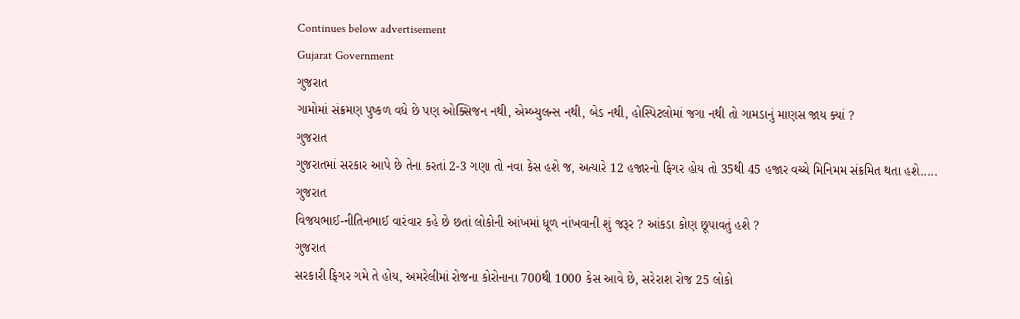Continues below advertisement
Gujarat Government
ગુજરાત
ગામોમાં સંક્રમણ પુષ્કળ વધે છે પણ ઓક્સિજન નથી, એમ્બ્યુલન્સ નથી, બેડ નથી, હોસ્પિટલોમાં જગા નથી તો ગામડાનું માણસ જાય ક્યાં ?
ગુજરાત
ગુજરાતમાં સરકાર આપે છે તેના કરતાં 2-3 ગણા તો નવા કેસ હશે જ, અત્યારે 12 હજારનો ફિગર હોય તો 35થી 45 હજાર વચ્ચે મિનિમમ સંક્રમિત થતા હશે.....
ગુજરાત
વિજયભાઈ-નીતિનભાઈ વારંવાર કહે છે છતાં લોકોની આંખમાં ધૂળ નાંખવાની શું જરૂર ? આંકડા કોણ છૂપાવતું હશે ?
ગુજરાત
સરકારી ફિગર ગમે તે હોય, અમરેલીમાં રોજના કોરોનાના 700થી 1000 કેસ આવે છે, સરેરાશ રોજ 25 લોકો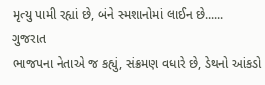મૃત્યુ પામી રહ્યાં છે, બંને સ્મશાનોમાં લાઈન છે......
ગુજરાત
ભાજપના નેતાએ જ કહ્યું, સંક્રમણ વધારે છે, ડેથનો આંકડો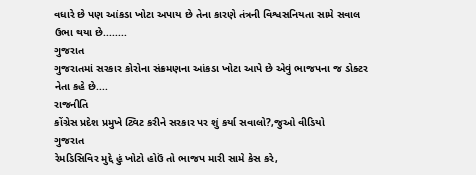વધારે છે પણ આંકડા ખોટા અપાય છે તેના કારણે તંત્રની વિશ્વસનિયતા સામે સવાલ ઉભા થયા છે........
ગુજરાત
ગુજરાતમાં સરકાર કોરોના સંક્રમણના આંકડા ખોટા આપે છે એવું ભાજપના જ ડોક્ટર નેતા કહે છે....
રાજનીતિ
કોંગ્રેસ પ્રદેશ પ્રમુખે ટ્વિટ કરીને સરકાર પર શું કર્યા સવાલો?,જુઓ વીડિયો
ગુજરાત
રેમડિસિવિર મુદ્દે હું ખોટો હોઉં તો ભાજપ મારી સામે કેસ કરે,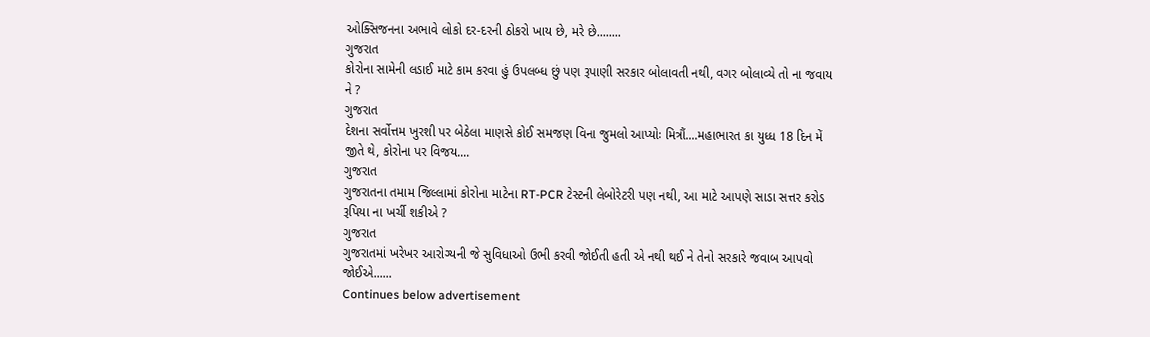ઓક્સિજનના અભાવે લોકો દર-દરની ઠોકરો ખાય છે, મરે છે........
ગુજરાત
કોરોના સામેની લડાઈ માટે કામ કરવા હું ઉપલબ્ધ છું પણ રૂપાણી સરકાર બોલાવતી નથી, વગર બોલાવ્યે તો ના જવાય ને ?
ગુજરાત
દેશના સર્વોત્તમ ખુરશી પર બેઠેલા માણસે કોઈ સમજણ વિના જુમલો આપ્યોઃ મિત્રૌં....મહાભારત કા યુધ્ધ 18 દિન મેં જીતે થે, કોરોના પર વિજય....
ગુજરાત
ગુજરાતના તમામ જિલ્લામાં કોરોના માટેના RT-PCR ટેસ્ટની લેબોરેટરી પણ નથી, આ માટે આપણે સાડા સત્તર કરોડ રૂપિયા ના ખર્ચી શકીએ ?
ગુજરાત
ગુજરાતમાં ખરેખર આરોગ્યની જે સુવિધાઓ ઉભી કરવી જોઈતી હતી એ નથી થઈ ને તેનો સરકારે જવાબ આપવો જોઈએ......
Continues below advertisement